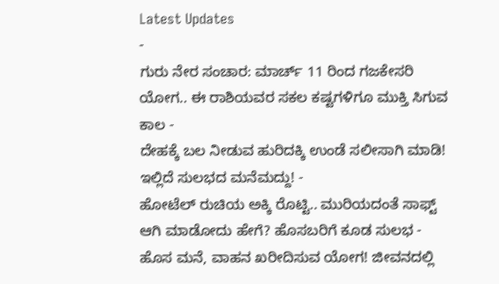Latest Updates
-
ಗುರು ನೇರ ಸಂಚಾರ: ಮಾರ್ಚ್ 11 ರಿಂದ ಗಜಕೇಸರಿ ಯೋಗ.. ಈ ರಾಶಿಯವರ ಸಕಲ ಕಷ್ಟಗಳಿಗೂ ಮುಕ್ತಿ ಸಿಗುವ ಕಾಲ -
ದೇಹಕ್ಕೆ ಬಲ ನೀಡುವ ಹುರಿದಕ್ಕಿ ಉಂಡೆ ಸಲೀಸಾಗಿ ಮಾಡಿ! ಇಲ್ಲಿದೆ ಸುಲಭದ ಮನೆಮದ್ದು! -
ಹೋಟೆಲ್ ರುಚಿಯ ಅಕ್ಕಿ ರೊಟ್ಟಿ.. ಮುರಿಯದಂತೆ ಸಾಫ್ಟ್ ಆಗಿ ಮಾಡೋದು ಹೇಗೆ? ಹೊಸಬರಿಗೆ ಕೂಡ ಸುಲಭ -
ಹೊಸ ಮನೆ, ವಾಹನ ಖರೀದಿಸುವ ಯೋಗ! ಜೀವನದಲ್ಲಿ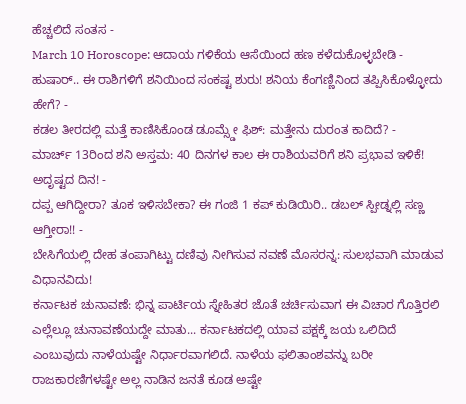ಹೆಚ್ಚಲಿದೆ ಸಂತಸ -
March 10 Horoscope: ಆದಾಯ ಗಳಿಕೆಯ ಆಸೆಯಿಂದ ಹಣ ಕಳೆದುಕೊಳ್ಳಬೇಡಿ -
ಹುಷಾರ್.. ಈ ರಾಶಿಗಳಿಗೆ ಶನಿಯಿಂದ ಸಂಕಷ್ಟ ಶುರು! ಶನಿಯ ಕೆಂಗಣ್ಣಿನಿಂದ ತಪ್ಪಿಸಿಕೊಳ್ಳೋದು ಹೇಗೆ? -
ಕಡಲ ತೀರದಲ್ಲಿ ಮತ್ತೆ ಕಾಣಿಸಿಕೊಂಡ ಡೂಮ್ಸ್ಡೇ ಫಿಶ್: ಮತ್ತೇನು ದುರಂತ ಕಾದಿದೆ? -
ಮಾರ್ಚ್ 13ರಿಂದ ಶನಿ ಅಸ್ತಮ: 40 ದಿನಗಳ ಕಾಲ ಈ ರಾಶಿಯವರಿಗೆ ಶನಿ ಪ್ರಭಾವ ಇಳಿಕೆ! ಅದೃಷ್ಟದ ದಿನ! -
ದಪ್ಪ ಆಗಿದ್ದೀರಾ? ತೂಕ ಇಳಿಸಬೇಕಾ? ಈ ಗಂಜಿ 1 ಕಪ್ ಕುಡಿಯಿರಿ.. ಡಬಲ್ ಸ್ಪೀಡ್ನಲ್ಲಿ ಸಣ್ಣ ಆಗ್ತೀರಾ!! -
ಬೇಸಿಗೆಯಲ್ಲಿ ದೇಹ ತಂಪಾಗಿಟ್ಟು ದಣಿವು ನೀಗಿಸುವ ನವಣೆ ಮೊಸರನ್ನ: ಸುಲಭವಾಗಿ ಮಾಡುವ ವಿಧಾನವಿದು!
ಕರ್ನಾಟಕ ಚುನಾವಣೆ: ಭಿನ್ನ ಪಾರ್ಟಿಯ ಸ್ನೇಹಿತರ ಜೊತೆ ಚರ್ಚಿಸುವಾಗ ಈ ವಿಚಾರ ಗೊತ್ತಿರಲಿ
ಎಲ್ಲೆಲ್ಲೂ ಚುನಾವಣೆಯದ್ದೇ ಮಾತು... ಕರ್ನಾಟಕದಲ್ಲಿ ಯಾವ ಪಕ್ಷಕ್ಕೆ ಜಯ ಒಲಿದಿದೆ ಎಂಬುವುದು ನಾಳೆಯಷ್ಟೇ ನಿರ್ಧಾರವಾಗಲಿದೆ. ನಾಳೆಯ ಫಲಿತಾಂಶವನ್ನು ಬರೀ ರಾಜಕಾರಣಿಗಳಷ್ಟೇ ಅಲ್ಲ ನಾಡಿನ ಜನತೆ ಕೂಡ ಅಷ್ಟೇ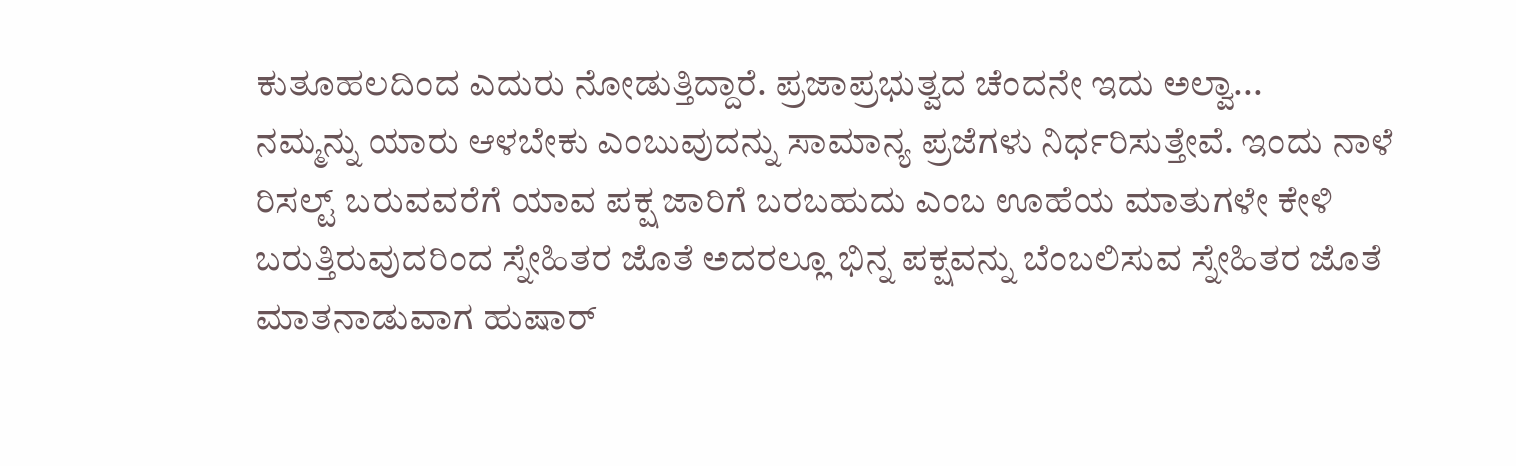ಕುತೂಹಲದಿಂದ ಎದುರು ನೋಡುತ್ತಿದ್ದಾರೆ. ಪ್ರಜಾಪ್ರಭುತ್ವದ ಚೆಂದನೇ ಇದು ಅಲ್ವಾ...
ನಮ್ಮನ್ನು ಯಾರು ಆಳಬೇಕು ಎಂಬುವುದನ್ನು ಸಾಮಾನ್ಯ ಪ್ರಜೆಗಳು ನಿರ್ಧರಿಸುತ್ತೇವೆ. ಇಂದು ನಾಳೆ ರಿಸಲ್ಟ್ ಬರುವವರೆಗೆ ಯಾವ ಪಕ್ಷ ಜಾರಿಗೆ ಬರಬಹುದು ಎಂಬ ಊಹೆಯ ಮಾತುಗಳೇ ಕೇಳಿ ಬರುತ್ತಿರುವುದರಿಂದ ಸ್ನೇಹಿತರ ಜೊತೆ ಅದರಲ್ಲೂ ಭಿನ್ನ ಪಕ್ಷವನ್ನು ಬೆಂಬಲಿಸುವ ಸ್ನೇಹಿತರ ಜೊತೆ ಮಾತನಾಡುವಾಗ ಹುಷಾರ್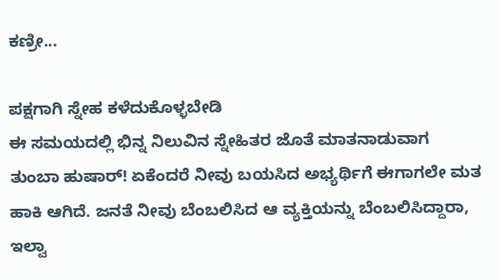ಕಣ್ರೀ...

ಪಕ್ಷಗಾಗಿ ಸ್ನೇಹ ಕಳೆದುಕೊಳ್ಳಬೇಡಿ
ಈ ಸಮಯದಲ್ಲಿ ಭಿನ್ನ ನಿಲುವಿನ ಸ್ನೇಹಿತರ ಜೊತೆ ಮಾತನಾಡುವಾಗ ತುಂಬಾ ಹುಷಾರ್! ಏಕೆಂದರೆ ನೀವು ಬಯಸಿದ ಅಭ್ಯರ್ಥಿಗೆ ಈಗಾಗಲೇ ಮತ ಹಾಕಿ ಆಗಿದೆ. ಜನತೆ ನೀವು ಬೆಂಬಲಿಸಿದ ಆ ವ್ಯಕ್ತಿಯನ್ನು ಬೆಂಬಲಿಸಿದ್ದಾರಾ, ಇಲ್ವಾ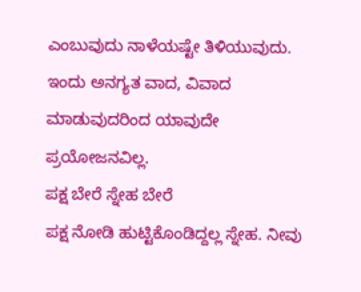ಎಂಬುವುದು ನಾಳೆಯಷ್ಟೇ ತಿಳಿಯುವುದು. ಇಂದು ಅನಗ್ಯತ ವಾದ, ವಿವಾದ ಮಾಡುವುದರಿಂದ ಯಾವುದೇ ಪ್ರಯೋಜನವಿಲ್ಲ.
ಪಕ್ಷ ಬೇರೆ ಸ್ನೇಹ ಬೇರೆ
ಪಕ್ಷ ನೋಡಿ ಹುಟ್ಟಿಕೊಂಡಿದ್ದಲ್ಲ ಸ್ನೇಹ. ನೀವು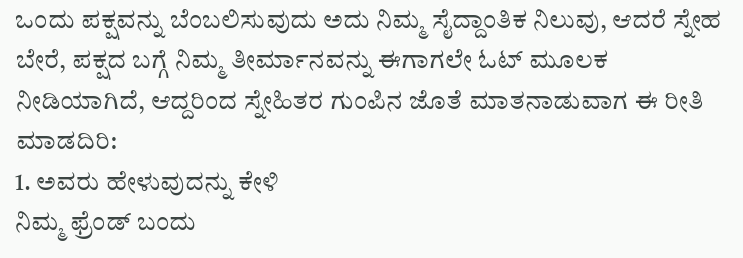ಒಂದು ಪಕ್ಷವನ್ನು ಬೆಂಬಲಿಸುವುದು ಅದು ನಿಮ್ಮ ಸೈದ್ದಾಂತಿಕ ನಿಲುವು, ಆದರೆ ಸ್ನೇಹ ಬೇರೆ, ಪಕ್ಷದ ಬಗ್ಗೆ ನಿಮ್ಮ ತೀರ್ಮಾನವನ್ನು ಈಗಾಗಲೇ ಓಟ್ ಮೂಲಕ ನೀಡಿಯಾಗಿದೆ, ಆದ್ದರಿಂದ ಸ್ನೇಹಿತರ ಗುಂಪಿನ ಜೊತೆ ಮಾತನಾಡುವಾಗ ಈ ರೀತಿ ಮಾಡದಿರಿ:
1. ಅವರು ಹೇಳುವುದನ್ನು ಕೇಳಿ
ನಿಮ್ಮ ಫ್ರೆಂಡ್ ಬಂದು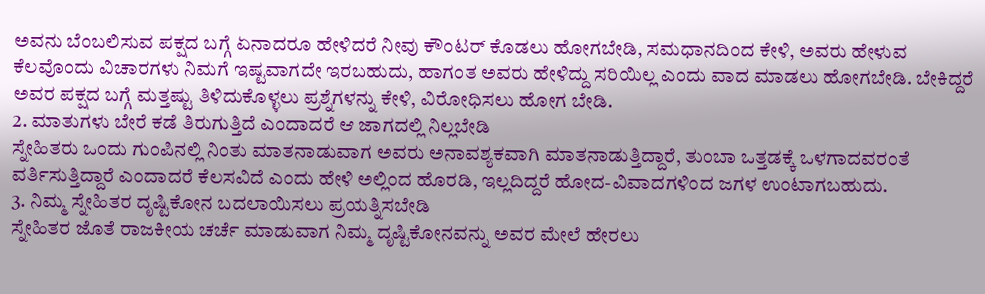ಅವನು ಬೆಂಬಲಿಸುವ ಪಕ್ಷದ ಬಗ್ಗೆ ಏನಾದರೂ ಹೇಳಿದರೆ ನೀವು ಕೌಂಟರ್ ಕೊಡಲು ಹೋಗಬೇಡಿ, ಸಮಧಾನದಿಂದ ಕೇಳಿ, ಅವರು ಹೇಳುವ ಕೆಲವೊಂದು ವಿಚಾರಗಳು ನಿಮಗೆ ಇಷ್ಟವಾಗದೇ ಇರಬಹುದು, ಹಾಗಂತ ಅವರು ಹೇಳಿದ್ದು ಸರಿಯಿಲ್ಲ ಎಂದು ವಾದ ಮಾಡಲು ಹೋಗಬೇಡಿ. ಬೇಕಿದ್ದರೆ ಅವರ ಪಕ್ಷದ ಬಗ್ಗೆ ಮತ್ತಷ್ಟು ತಿಳಿದುಕೊಳ್ಳಲು ಪ್ರಶ್ನೆಗಳನ್ನು ಕೇಳಿ, ವಿರೋಧಿಸಲು ಹೋಗ ಬೇಡಿ.
2. ಮಾತುಗಳು ಬೇರೆ ಕಡೆ ತಿರುಗುತ್ತಿದೆ ಎಂದಾದರೆ ಆ ಜಾಗದಲ್ಲಿ ನಿಲ್ಲಬೇಡಿ
ಸ್ನೇಹಿತರು ಒಂದು ಗುಂಪಿನಲ್ಲಿ ನಿಂತು ಮಾತನಾಡುವಾಗ ಅವರು ಅನಾವಶ್ಯಕವಾಗಿ ಮಾತನಾಡುತ್ತಿದ್ದಾರೆ, ತುಂಬಾ ಒತ್ತಡಕ್ಕೆ ಒಳಗಾದವರಂತೆ ವರ್ತಿಸುತ್ತಿದ್ದಾರೆ ಎಂದಾದರೆ ಕೆಲಸವಿದೆ ಎಂದು ಹೇಳಿ ಅಲ್ಲಿಂದ ಹೊರಡಿ, ಇಲ್ಲದಿದ್ದರೆ ಹೋದ-ವಿವಾದಗಳಿಂದ ಜಗಳ ಉಂಟಾಗಬಹುದು.
3. ನಿಮ್ಮ ಸ್ನೇಹಿತರ ದೃಷ್ಟಿಕೋನ ಬದಲಾಯಿಸಲು ಪ್ರಯತ್ನಿಸಬೇಡಿ
ಸ್ನೇಹಿತರ ಜೊತೆ ರಾಜಕೀಯ ಚರ್ಚೆ ಮಾಡುವಾಗ ನಿಮ್ಮ ದೃಷ್ಟಿಕೋನವನ್ನು ಅವರ ಮೇಲೆ ಹೇರಲು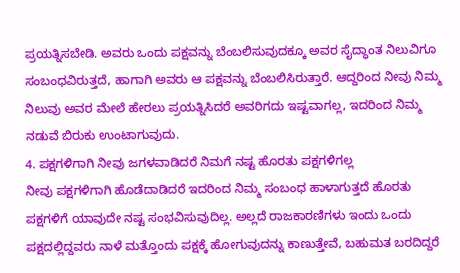ಪ್ರಯತ್ನಿಸಬೇಡಿ. ಅವರು ಒಂದು ಪಕ್ಷವನ್ನು ಬೆಂಬಲಿಸುವುದಕ್ಕೂ ಅವರ ಸೈದ್ಧಾಂತ ನಿಲುವಿಗೂ ಸಂಬಂಧವಿರುತ್ತದೆ, ಹಾಗಾಗಿ ಅವರು ಆ ಪಕ್ಷವನ್ನು ಬೆಂಬಲಿಸಿರುತ್ತಾರೆ. ಆದ್ದರಿಂದ ನೀವು ನಿಮ್ಮ ನಿಲುವು ಅವರ ಮೇಲೆ ಹೇರಲು ಪ್ರಯತ್ನಿಸಿದರೆ ಅವರಿಗದು ಇಷ್ಟವಾಗಲ್ಲ, ಇದರಿಂದ ನಿಮ್ಮ ನಡುವೆ ಬಿರುಕು ಉಂಟಾಗುವುದು.
4. ಪಕ್ಷಗಳಿಗಾಗಿ ನೀವು ಜಗಳವಾಡಿದರೆ ನಿಮಗೆ ನಷ್ಟ ಹೊರತು ಪಕ್ಷಗಳಿಗಲ್ಲ
ನೀವು ಪಕ್ಷಗಳಿಗಾಗಿ ಹೊಡೆದಾಡಿದರೆ ಇದರಿಂದ ನಿಮ್ಮ ಸಂಬಂಧ ಹಾಳಾಗುತ್ತದೆ ಹೊರತು ಪಕ್ಷಗಳಿಗೆ ಯಾವುದೇ ನಷ್ಟ ಸಂಭವಿಸುವುದಿಲ್ಲ. ಅಲ್ಲದೆ ರಾಜಕಾರಣಿಗಳು ಇಂದು ಒಂದು ಪಕ್ಷದಲ್ಲಿದ್ದವರು ನಾಳೆ ಮತ್ತೊಂದು ಪಕ್ಷಕ್ಕೆ ಹೋಗುವುದನ್ನು ಕಾಣುತ್ತೇವೆ, ಬಹುಮತ ಬರದಿದ್ದರೆ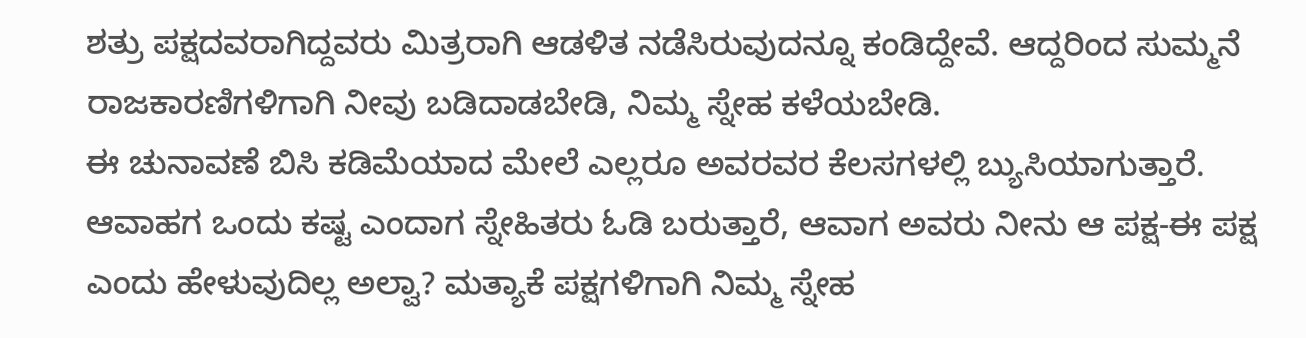ಶತ್ರು ಪಕ್ಷದವರಾಗಿದ್ದವರು ಮಿತ್ರರಾಗಿ ಆಡಳಿತ ನಡೆಸಿರುವುದನ್ನೂ ಕಂಡಿದ್ದೇವೆ. ಆದ್ದರಿಂದ ಸುಮ್ಮನೆ ರಾಜಕಾರಣಿಗಳಿಗಾಗಿ ನೀವು ಬಡಿದಾಡಬೇಡಿ, ನಿಮ್ಮ ಸ್ನೇಹ ಕಳೆಯಬೇಡಿ.
ಈ ಚುನಾವಣೆ ಬಿಸಿ ಕಡಿಮೆಯಾದ ಮೇಲೆ ಎಲ್ಲರೂ ಅವರವರ ಕೆಲಸಗಳಲ್ಲಿ ಬ್ಯುಸಿಯಾಗುತ್ತಾರೆ. ಆವಾಹಗ ಒಂದು ಕಷ್ಟ ಎಂದಾಗ ಸ್ನೇಹಿತರು ಓಡಿ ಬರುತ್ತಾರೆ, ಆವಾಗ ಅವರು ನೀನು ಆ ಪಕ್ಷ-ಈ ಪಕ್ಷ ಎಂದು ಹೇಳುವುದಿಲ್ಲ ಅಲ್ವಾ? ಮತ್ಯಾಕೆ ಪಕ್ಷಗಳಿಗಾಗಿ ನಿಮ್ಮ ಸ್ನೇಹ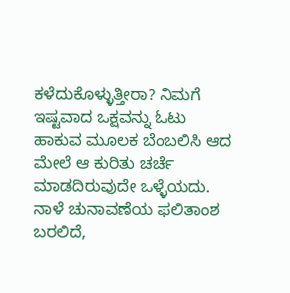ಕಳೆದುಕೊಳ್ಳುತ್ತೀರಾ? ನಿಮಗೆ ಇಷ್ಟವಾದ ಒಕ್ಷವನ್ನು ಓಟು ಹಾಕುವ ಮೂಲಕ ಬೆಂಬಲಿಸಿ ಆದ ಮೇಲೆ ಆ ಕುರಿತು ಚರ್ಚೆ ಮಾಡದಿರುವುದೇ ಒಳ್ಳೆಯದು. ನಾಳೆ ಚುನಾವಣೆಯ ಫಲಿತಾಂಶ ಬರಲಿದೆ,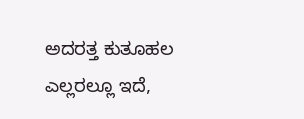ಅದರತ್ತ ಕುತೂಹಲ ಎಲ್ಲರಲ್ಲೂ ಇದೆ,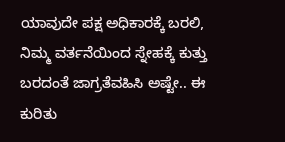ಯಾವುದೇ ಪಕ್ಷ ಅಧಿಕಾರಕ್ಕೆ ಬರಲಿ, ನಿಮ್ಮ ವರ್ತನೆಯಿಂದ ಸ್ನೇಹಕ್ಕೆ ಕುತ್ತು ಬರದಂತೆ ಜಾಗ್ರತೆವಹಿಸಿ ಅಷ್ಟೇ.. ಈ ಕುರಿತು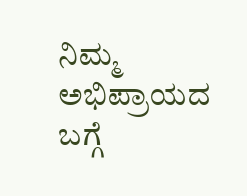ನಿಮ್ಮ ಅಭಿಪ್ರಾಯದ ಬಗ್ಗೆ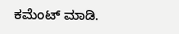ಕಮೆಂಟ್ ಮಾಡಿ.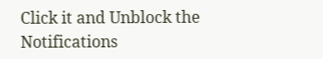Click it and Unblock the Notifications